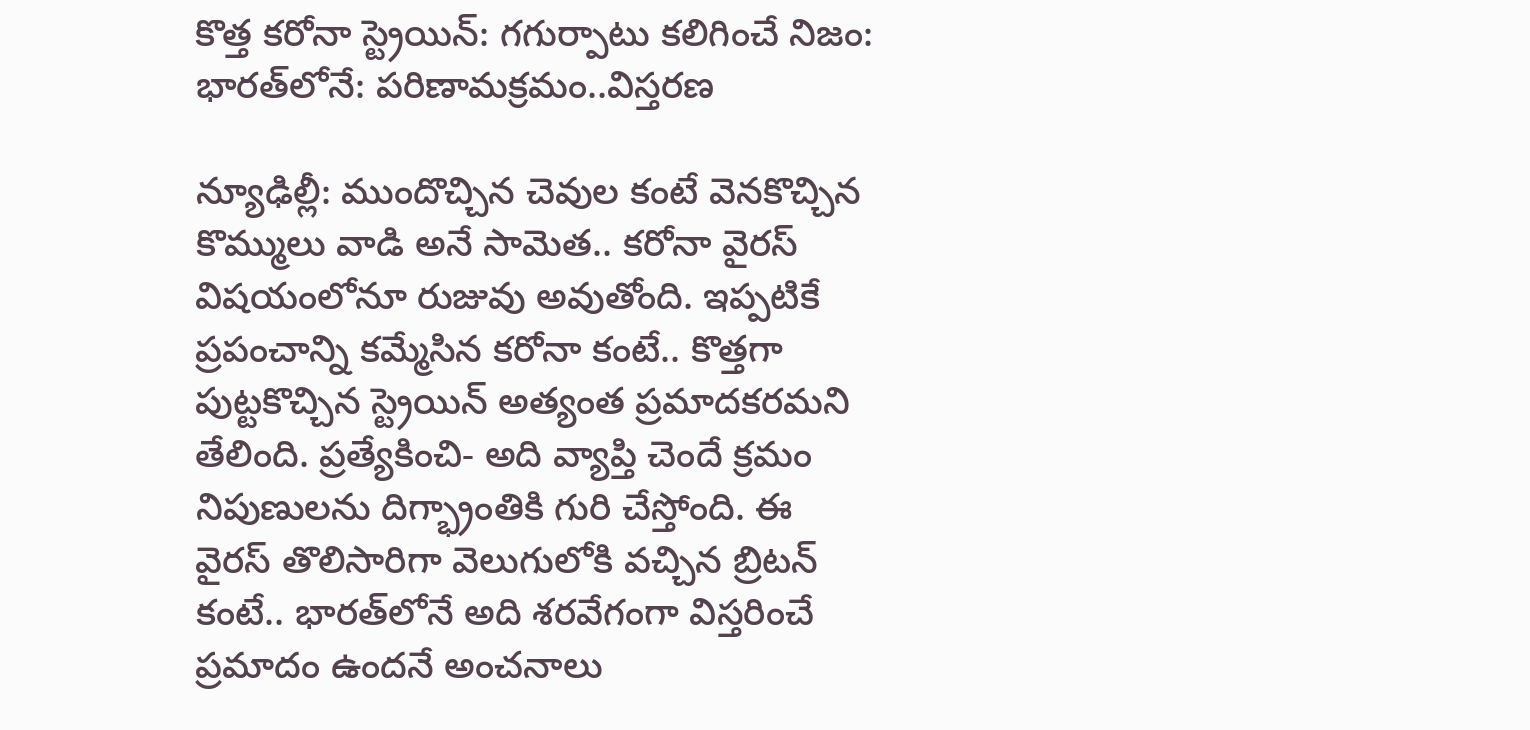కొత్త కరోనా స్ట్రెయిన్‌: గగుర్పాటు కలిగించే నిజం: భారత్‌లోనే: పరిణామక్రమం..విస్తరణ

న్యూఢిల్లీ: ముందొచ్చిన చెవుల కంటే వెనకొచ్చిన కొమ్ములు వాడి అనే సామెత.. కరోనా వైరస్ విషయంలోనూ రుజువు అవుతోంది. ఇప్పటికే ప్రపంచాన్ని కమ్మేసిన కరోనా కంటే.. కొత్తగా పుట్టకొచ్చిన స్ట్రెయిన్ అత్యంత ప్రమాదకరమని తేలింది. ప్రత్యేకించి- అది వ్యాప్తి చెందే క్రమం నిపుణులను దిగ్భ్రాంతికి గురి చేస్తోంది. ఈ వైరస్‌ తొలిసారిగా వెలుగులోకి వచ్చిన బ్రిటన్ కంటే.. భారత్‌లోనే అది శరవేగంగా విస్తరించే ప్రమాదం ఉందనే అంచనాలు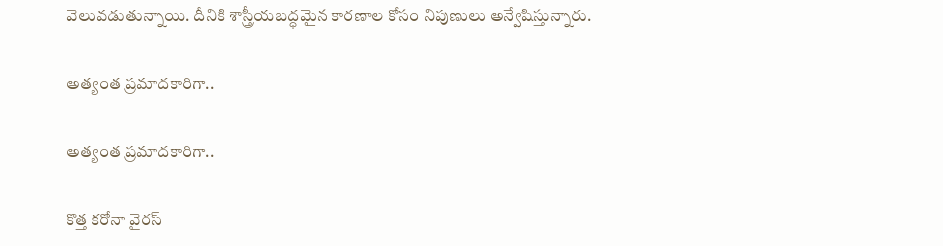వెలువడుతున్నాయి. దీనికి శాస్త్రీయబద్ధమైన కారణాల కోసం నిపుణులు అన్వేషిస్తున్నారు.

అత్యంత ప్రమాదకారిగా..

అత్యంత ప్రమాదకారిగా..

కొత్త కరోనా వైరస్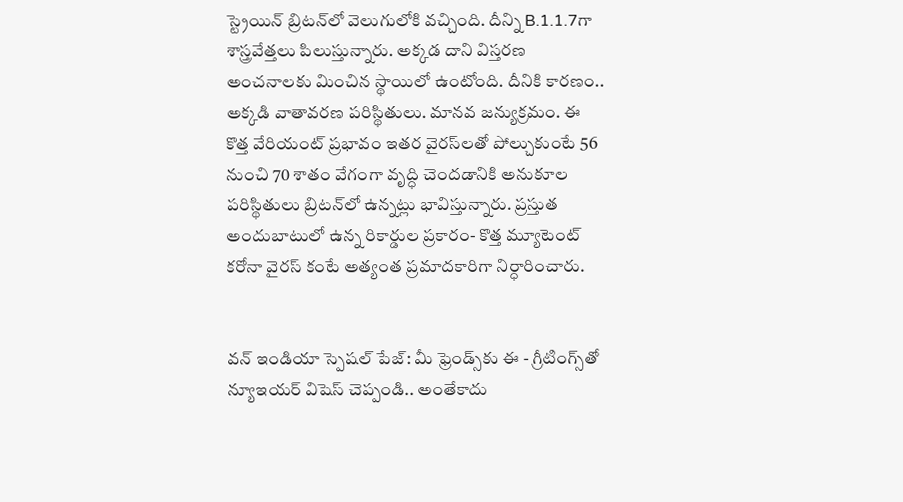స్ట్రెయిన్ బ్రిటన్‌లో వెలుగులోకి వచ్చింది. దీన్ని B.1.1.7గా శాస్త్రవేత్తలు పిలుస్తున్నారు. అక్కడ దాని విస్తరణ అంచనాలకు మించిన స్థాయిలో ఉంటోంది. దీనికి కారణం.. అక్కడి వాతావరణ పరిస్థితులు. మానవ జన్యుక్రమం. ఈ కొత్త వేరియంట్ ప్రభావం ఇతర వైరస్‌లతో పోల్చుకుంటే 56 నుంచి 70 శాతం వేగంగా వృద్ధి చెందడానికి అనుకూల పరిస్థితులు బ్రిటన్‌లో ఉన్నట్లు భావిస్తున్నారు. ప్రస్తుత అందుబాటులో ఉన్న రికార్డుల ప్రకారం- కొత్త మ్యూటెంట్ కరోనా వైరస్ కంటే అత్యంత ప్రమాదకారిగా నిర్ధారించారు.


వన్ ఇండియా స్పెషల్ పేజ్: మీ ఫ్రెండ్స్‌కు ఈ - గ్రీటింగ్స్‌తో న్యూఇయర్ విషెస్ చెప్పండి.. అంతేకాదు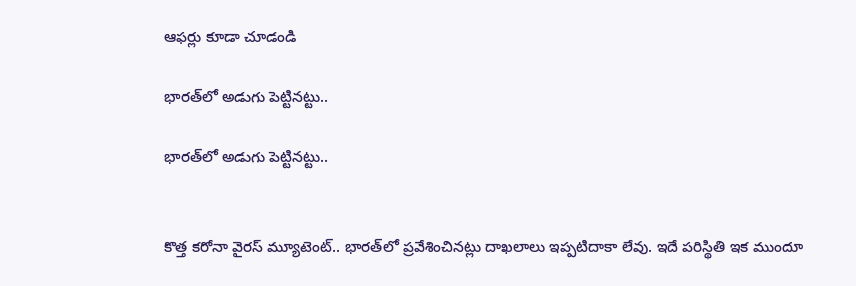ఆఫర్లు కూడా చూడండి

భారత్‌లో అడుగు పెట్టినట్టు..

భారత్‌లో అడుగు పెట్టినట్టు..


కొత్త కరోనా వైరస్ మ్యూటెంట్.. భారత్‌లో ప్రవేశించినట్లు దాఖలాలు ఇప్పటిదాకా లేవు. ఇదే పరిస్థితి ఇక ముందూ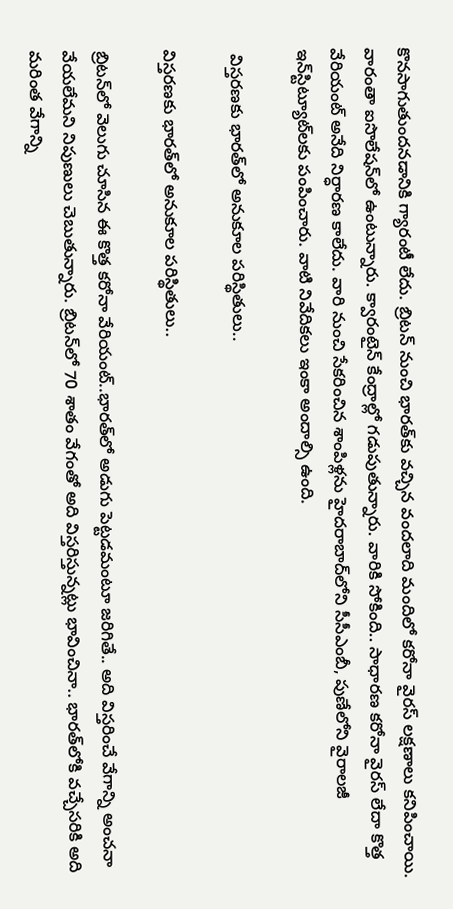కొనసాగుతుందనడానికి గ్యారంటీ లేదు. బ్రిటన్ నుంచి భారత్‌కు వచ్చిన వందలాది మందిలో కరోనా వైరస్ లక్షణాలు కనిపించాయి. వారంతా ఐసొలేషన్‌లో ఉంటున్నారు. క్వారంటైన్ కేంద్రాల్లో గడుపుతున్నారు. వారికి సోకింది.. సాధారణ కరోనా వైరస్ లేదా కొత్త వేరియంట్ అనేది నిర్ధారణ కాలేదు. వారి నుంచి సేకరించిన శాంపిళ్లను హైదరాబాద్‌లోని సీసీఎంబీ, పుణేలోని వైరాలజీ ఇన్‌స్టిట్యూట్‌లకు పంపించారు. వాటి నివేదికలు ఇంకా అందాల్సి ఉంది.

 విస్తరణకు భారత్‌లో అనుకూల పరిస్థితులు..

విస్తరణకు భారత్‌లో అనుకూల పరిస్థితులు..

బ్రిటన్‌లో వెలుగు చూసిన ఈ కొత్త కరోనా వేరియంట్..భారత్‌లో అడుగు పెట్టడమంటూ జరిగితే.. అది విస్తరించే వేగాన్ని అంచనా వేయలేమని నిపుణులు చెబుతున్నారు. బ్రిటన్‌‌లో 70 శాతం వేగంతో అది విస్తరిస్తున్నట్లు భావించినా.. భారత్‌లోకి వచ్చేసరికి అది మరింత వేగాన్ని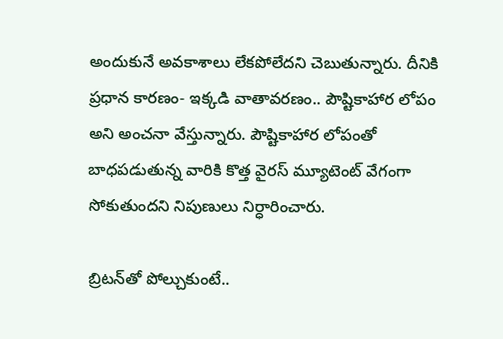అందుకునే అవకాశాలు లేకపోలేదని చెబుతున్నారు. దీనికి ప్రధాన కారణం- ఇక్కడి వాతావరణం.. పౌష్టికాహార లోపం అని అంచనా వేస్తున్నారు. పౌష్టికాహార లోపంతో బాధపడుతున్న వారికి కొత్త వైరస్ మ్యూటెంట్ వేగంగా సోకుతుందని నిపుణులు నిర్ధారించారు.

బ్రిటన్‌తో పోల్చుకుంటే..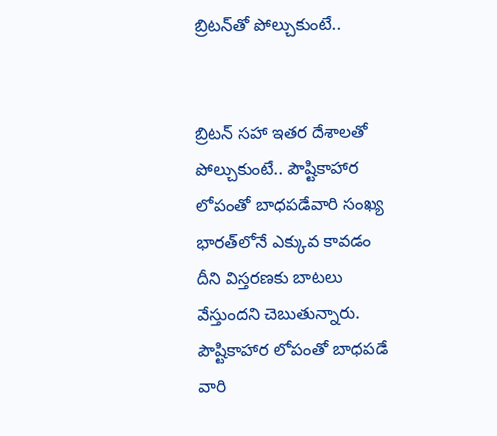బ్రిటన్‌తో పోల్చుకుంటే..


బ్రిటన్‌ సహా ఇతర దేశాలతో పోల్చుకుంటే.. పౌష్టికాహార లోపంతో బాధపడేవారి సంఖ్య భారత్‌లోనే ఎక్కువ కావడం దీని విస్తరణకు బాటలు వేస్తుందని చెబుతున్నారు. పౌష్టికాహార లోపంతో బాధపడే వారి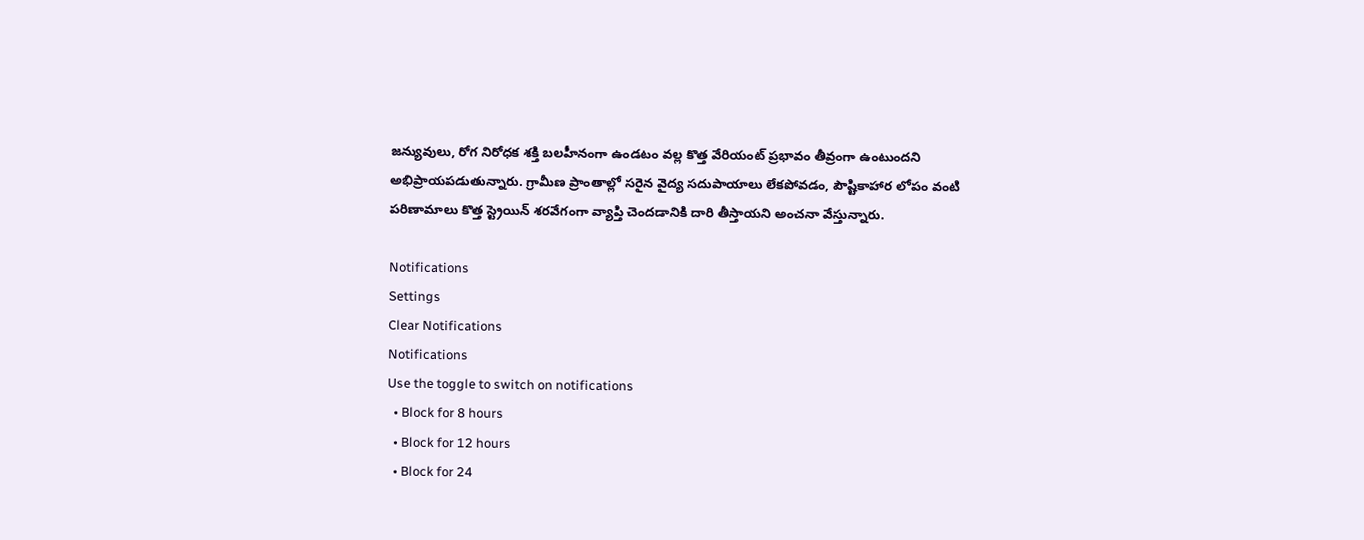జన్యువులు, రోగ నిరోధక శక్తి బలహీనంగా ఉండటం వల్ల కొత్త వేరియంట్ ప్రభావం తీవ్రంగా ఉంటుందని అభిప్రాయపడుతున్నారు. గ్రామీణ ప్రాంతాల్లో సరైన వైద్య సదుపాయాలు లేకపోవడం, పౌష్టికాహార లోపం వంటి పరిణామాలు కొత్త స్ట్రెయిన్ శరవేగంగా వ్యాప్తి చెందడానికి దారి తీస్తాయని అంచనా వేస్తున్నారు.

Notifications
Settings
Clear Notifications
Notifications
Use the toggle to switch on notifications
  • Block for 8 hours
  • Block for 12 hours
  • Block for 24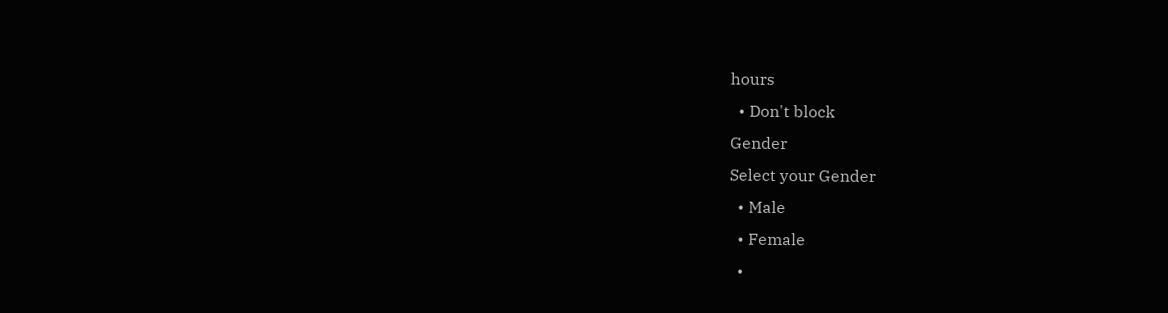hours
  • Don't block
Gender
Select your Gender
  • Male
  • Female
  •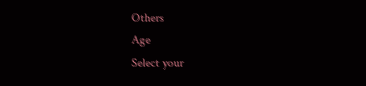Others
Age
Select your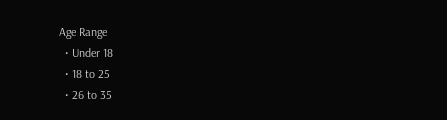Age Range
  • Under 18
  • 18 to 25
  • 26 to 35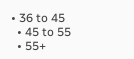• 36 to 45
  • 45 to 55
  • 55+